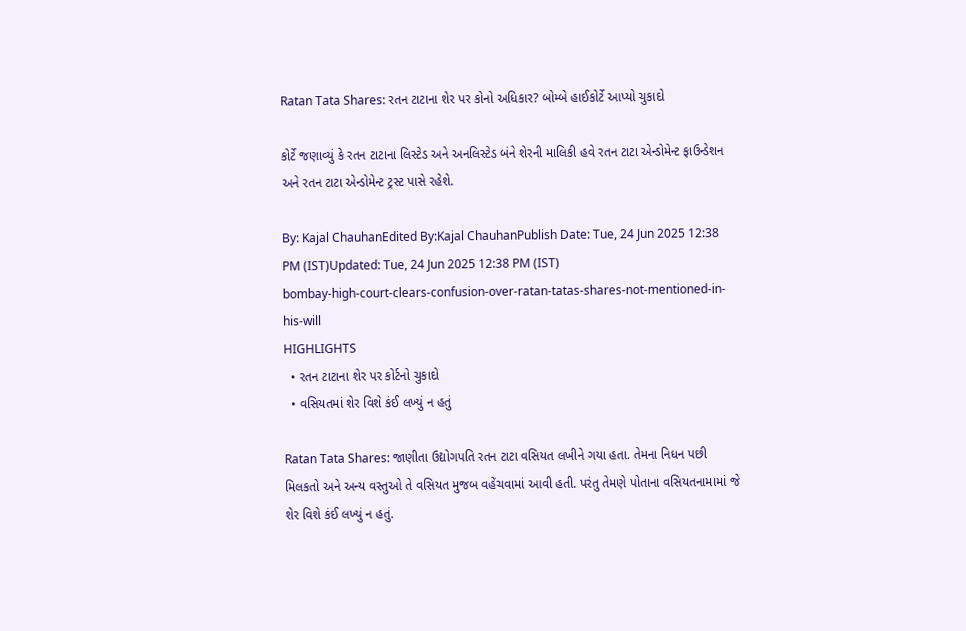Ratan Tata Shares: રતન ટાટાના શેર પર કોનો અધિકાર? બોમ્બે હાઈકોર્ટે આપ્યો ચુકાદો

કોર્ટે જણાવ્યું કે રતન ટાટાના લિસ્ટેડ અને અનલિસ્ટેડ બંને શેરની માલિકી હવે રતન ટાટા એન્ડોમેન્ટ ફાઉન્ડેશન અને રતન ટાટા એન્ડોમેન્ટ ટ્રસ્ટ પાસે રહેશે.

By: Kajal ChauhanEdited By:Kajal ChauhanPublish Date: Tue, 24 Jun 2025 12:38 PM (IST)Updated: Tue, 24 Jun 2025 12:38 PM (IST)
bombay-high-court-clears-confusion-over-ratan-tatas-shares-not-mentioned-in-his-will
HIGHLIGHTS
  • રતન ટાટાના શેર પર કોર્ટનો ચુકાદો
  • વસિયતમાં શેર વિશે કંઈ લખ્યું ન હતું

Ratan Tata Shares: જાણીતા ઉદ્યોગપતિ રતન ટાટા વસિયત લખીને ગયા હતા. તેમના નિધન પછી મિલકતો અને અન્ય વસ્તુઓ તે વસિયત મુજબ વહેંચવામાં આવી હતી. પરંતુ તેમણે પોતાના વસિયતનામામાં જે શેર વિશે કંઈ લખ્યું ન હતું.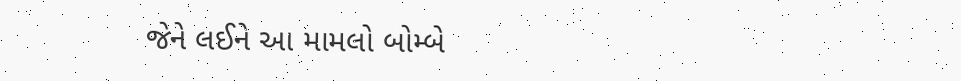જેને લઈને આ મામલો બોમ્બે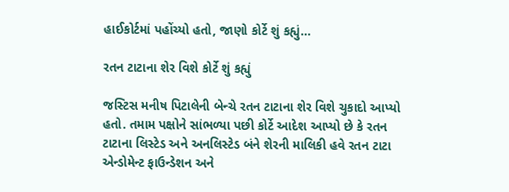હાઈકોર્ટમાં પહોંચ્યો હતો, જાણો કોર્ટે શું કહ્યું…

રતન ટાટાના શેર વિશે કોર્ટે શું કહ્યું

જસ્ટિસ મનીષ પિટાલેની બેન્ચે રતન ટાટાના શેર વિશે ચુકાદો આપ્યો હતો. તમામ પક્ષોને સાંભળ્યા પછી કોર્ટે આદેશ આપ્યો છે કે રતન ટાટાના લિસ્ટેડ અને અનલિસ્ટેડ બંને શેરની માલિકી હવે રતન ટાટા એન્ડોમેન્ટ ફાઉન્ડેશન અને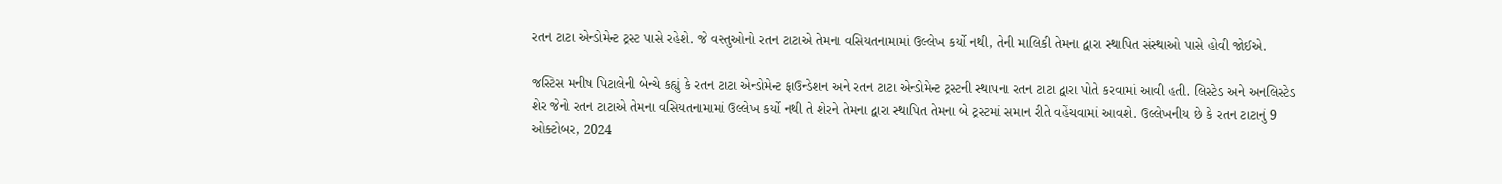રતન ટાટા એન્ડોમેન્ટ ટ્રસ્ટ પાસે રહેશે. જે વસ્તુઓનો રતન ટાટાએ તેમના વસિયતનામામાં ઉલ્લેખ કર્યો નથી, તેની માલિકી તેમના દ્વારા સ્થાપિત સંસ્થાઓ પાસે હોવી જોઈએ.

જસ્ટિસ મનીષ પિટાલેની બેન્ચે કહ્યું કે રતન ટાટા એન્ડોમેન્ટ ફાઉન્ડેશન અને રતન ટાટા એન્ડોમેન્ટ ટ્રસ્ટની સ્થાપના રતન ટાટા દ્વારા પોતે કરવામાં આવી હતી. લિસ્ટેડ અને અનલિસ્ટેડ શેર જેનો રતન ટાટાએ તેમના વસિયતનામામાં ઉલ્લેખ કર્યો નથી તે શેરને તેમના દ્વારા સ્થાપિત તેમના બે ટ્રસ્ટમાં સમાન રીતે વહેંચવામાં આવશે. ઉલ્લેખનીય છે કે રતન ટાટાનું 9 ઓક્ટોબર, 2024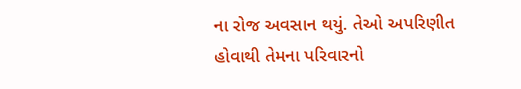ના રોજ અવસાન થયું. તેઓ અપરિણીત હોવાથી તેમના પરિવારનો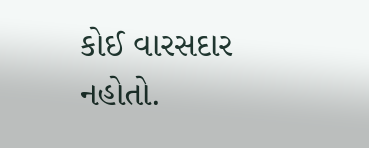કોઈ વારસદાર નહોતો.